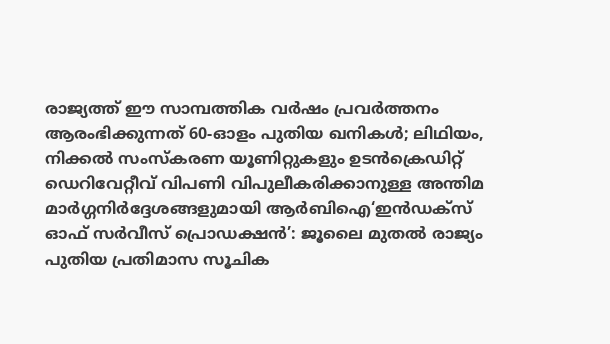രാജ്യത്ത് ഈ സാമ്പത്തിക വർഷം പ്രവർത്തനം ആരംഭിക്കുന്നത് 60-ഓളം പുതിയ ഖനികൾ; ലിഥിയം, നിക്കൽ സംസ്‌കരണ യൂണിറ്റുകളും ഉടൻക്രെഡിറ്റ് ഡെറിവേറ്റീവ് വിപണി വിപുലീകരിക്കാനുള്ള അന്തിമ മാർഗ്ഗനിർദ്ദേശങ്ങളുമായി ആർബിഐ‘ഇൻഡക്സ് ഓഫ് സർവീസ് പ്രൊഡക്ഷൻ’: ജൂലൈ മുതൽ രാജ്യം പുതിയ പ്രതിമാസ സൂചിക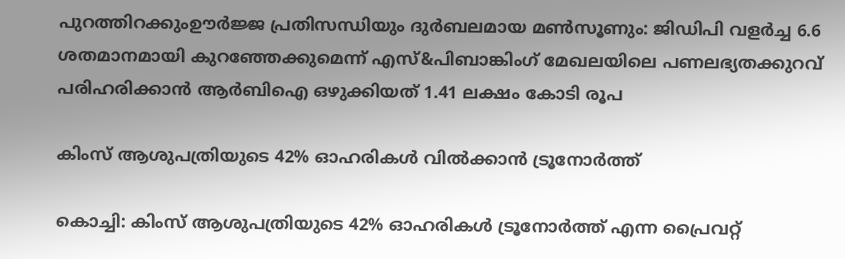പുറത്തിറക്കുംഊർജ്ജ പ്രതിസന്ധിയും ദുർബലമായ മൺസൂണും: ജിഡിപി വളർച്ച 6.6 ശതമാനമായി കുറഞ്ഞേക്കുമെന്ന് എസ്&പിബാങ്കിംഗ് മേഖലയിലെ പണലഭ്യതക്കുറവ് പരിഹരിക്കാൻ ആർബിഐ ഒഴുക്കിയത് 1.41 ലക്ഷം കോടി രൂപ

കിംസ് ആശുപത്രിയുടെ 42% ഓഹരികൾ വിൽക്കാൻ ട്രൂനോർത്ത്

കൊച്ചി: കിംസ് ആശുപത്രിയുടെ 42% ഓഹരികൾ ട്രൂനോർത്ത് എന്ന പ്രൈവറ്റ്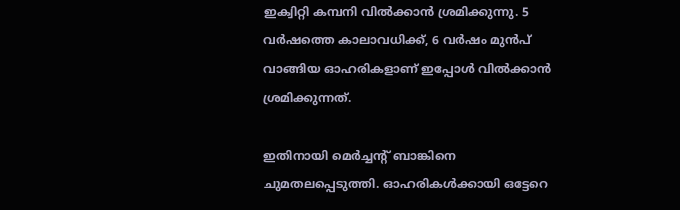ഇക്വിറ്റി കമ്പനി വിൽക്കാൻ ശ്രമിക്കുന്നു. 5 വർഷത്തെ കാലാവധിക്ക്, 6 വർഷം മുൻപ് വാങ്ങിയ ഓഹരികളാണ് ഇപ്പോൾ വിൽക്കാൻ ശ്രമിക്കുന്നത്.

ഇതിനായി മെർച്ചന്റ് ബാങ്കിനെ ചുമതലപ്പെടുത്തി. ഓഹരികൾക്കായി ഒട്ടേറെ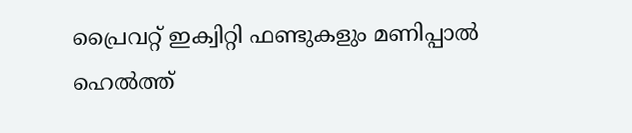പ്രൈവറ്റ് ഇക്വിറ്റി ഫണ്ടുകളും മണിപ്പാൽ ഹെൽത്ത്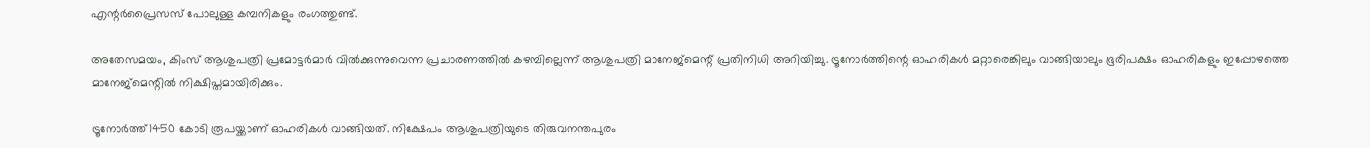എന്റർപ്രൈസസ് പോലുള്ള കമ്പനികളും രംഗത്തുണ്ട്.

അതേസമയം, കിംസ് ആശുപത്രി പ്രമോട്ടർമാർ വിൽക്കുന്നുവെന്ന പ്രചാരണത്തിൽ കഴമ്പില്ലെന്ന് ആശുപത്രി മാനേജ്മെന്റ് പ്രതിനിധി അറിയിച്ചു. ട്രൂനോർത്തിന്റെ ഓഹരികൾ മറ്റാരെങ്കിലും വാങ്ങിയാലും ഭൂരിപക്ഷം ഓഹരികളും ഇപ്പോഴത്തെ മാനേജ്മെന്റിൽ നിക്ഷിപ്തമായിരിക്കും.

ട്രൂനോർത്ത്1450 കോടി രൂപയ്ക്കാണ് ഓഹരികൾ വാങ്ങിയത്. നിക്ഷേപം ആശുപത്രിയുടെ തിരുവനന്തപുരം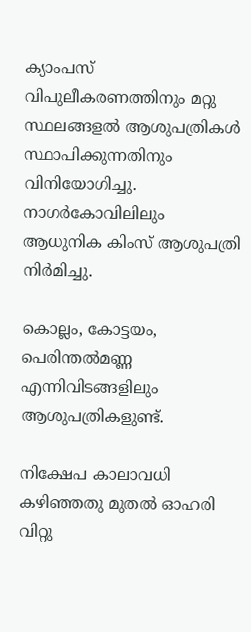ക്യാംപസ് വിപുലീകരണത്തിനും മറ്റു സ്ഥലങ്ങളൽ ആശുപത്രികൾ സ്ഥാപിക്കുന്നതിനും വിനിയോഗിച്ചു. നാഗർകോവിലിലും ആധുനിക കിംസ് ആശുപത്രി നിർമിച്ചു.

കൊല്ലം, കോട്ടയം, പെരിന്തൽമണ്ണ എന്നിവിടങ്ങളിലും ആശുപത്രികളുണ്ട്.

നിക്ഷേപ കാലാവധി കഴിഞ്ഞതു മുതൽ ഓഹരി വിറ്റു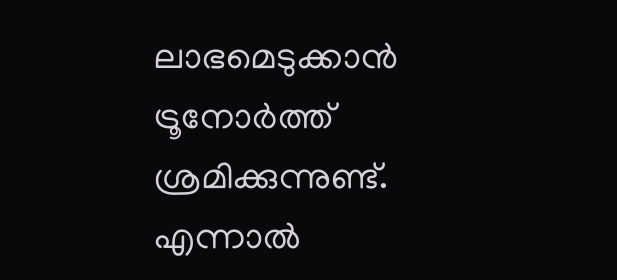ലാഭമെടുക്കാൻ ട്രൂനോർത്ത് ശ്രമിക്കുന്നുണ്ട്. എന്നാൽ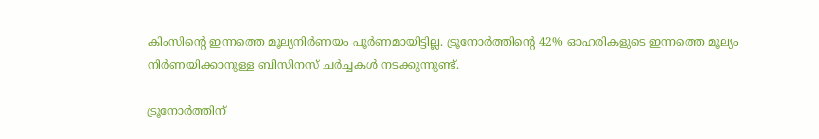കിംസിന്റെ ഇന്നത്തെ മൂല്യനിർണയം പൂർണമായിട്ടില്ല. ട്രൂനോർത്തിന്റെ 42% ഓഹരികളുടെ ഇന്നത്തെ മൂല്യം നിർണയിക്കാനുള്ള ബിസിനസ് ചർച്ചകൾ നടക്കുന്നുണ്ട്.

ട്രൂനോർത്തിന്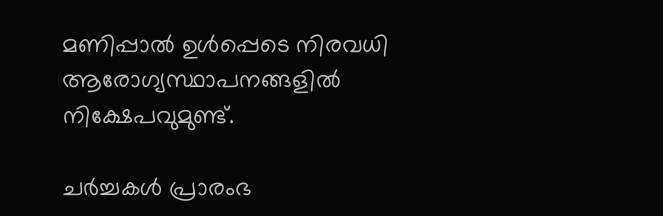മണിപ്പാൽ ഉൾപ്പെടെ നിരവധി ആരോഗ്യസ്ഥാപനങ്ങളിൽ നിക്ഷേപവുമുണ്ട്.

ചർച്ചകൾ പ്രാരംഭ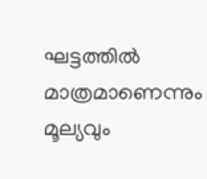ഘട്ടത്തിൽ മാത്രമാണെന്നും മൂല്യവും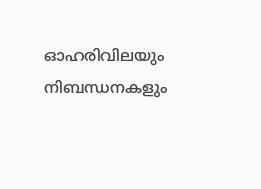ഓഹരിവിലയും നിബന്ധനകളും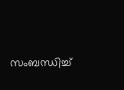സംബന്ധിച്ച്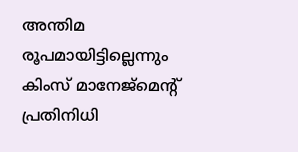അന്തിമ രൂപമായിട്ടില്ലെന്നും കിംസ് മാനേജ്മെന്റ് പ്രതിനിധി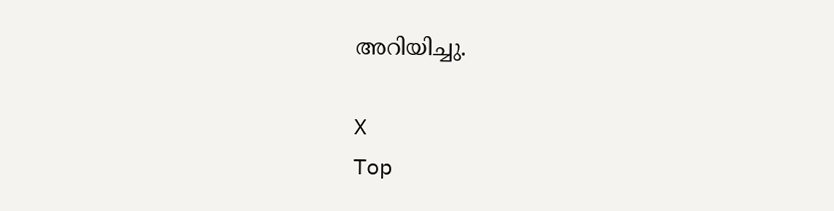അറിയിച്ചു.

X
Top